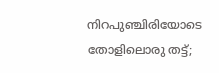നിറപുഞ്ചിരിയോടെ തോളിലൊരു തട്ട്;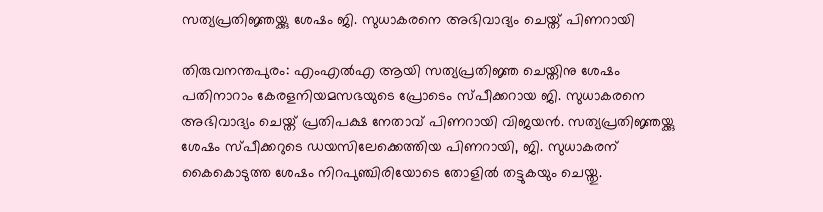സത്യപ്രതിജ്ഞയ്ക്കു ശേഷം ജി. സുധാകരനെ അഭിവാദ്യം ചെയ്ത് പിണറായി

തിരുവനന്തപുരം: എംഎൽഎ ആയി സത്യപ്രതിജ്ഞ ചെയ്തിനു ശേഷം പതിനാറാം കേരളനിയമസഭയുടെ പ്രോടെം സ്പീക്കറായ ജി. സുധാകരനെ അഭിവാദ്യം ചെയ്ത് പ്രതിപക്ഷ നേതാവ് പിണറായി വിജയൻ. സത്യപ്രതിജ്ഞയ്ക്കു ശേഷം സ്പീക്കറുടെ ഡയസിലേക്കെത്തിയ പിണറായി, ജി. സുധാകരന് കൈകൊടുത്ത ശേഷം നിറപുഞ്ചിരിയോടെ തോളിൽ തട്ടുകയും ചെയ്തു.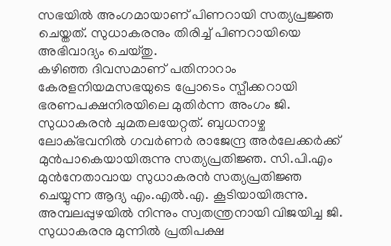സഭയിൽ അംഗമായാണ് പിണറായി സത്യപ്രജ്ഞ ചെയ്തത്. സുധാകരനും തിരിച്ച് പിണറായിയെ അഭിവാദ്യം ചെയ്തു.
കഴിഞ്ഞ ദിവസമാണ് പതിനാറാം കേരളനിയമസഭയുടെ പ്രോടെം സ്പീക്കറായി ഭരണപക്ഷനിരയിലെ മുതിർന്ന അംഗം ജി. സുധാകരൻ ചുമതലയേറ്റത്. ബുധനാഴ്ച ലോക്ഭവനിൽ ഗവർണർ രാജേന്ദ്ര അർലേക്കർക്ക് മുൻപാകെയായിരുന്നു സത്യപ്രതിജ്ഞ. സി.പി.എം മുൻനേതാവായ സുധാകരൻ സത്യപ്രതിജ്ഞ ചെയ്യുന്ന ആദ്യ എം.എൽ.എ. കൂടിയായിരുന്നു.
അമ്പലപ്പുഴയിൽ നിന്നും സ്വതന്ത്രനായി വിജയിച്ച ജി. സുധാകരനു മുന്നിൽ പ്രതിപക്ഷ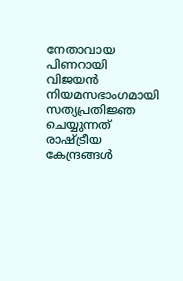നേതാവായ പിണറായി വിജയൻ നിയമസഭാംഗമായി സത്യപ്രതിജ്ഞ ചെയ്യുന്നത് രാഷ്ട്രീയ കേന്ദ്രങ്ങൾ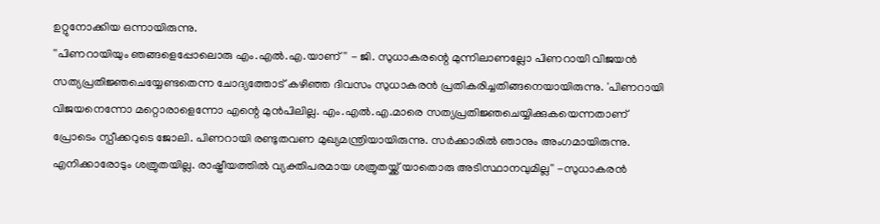ഉറ്റുനോക്കിയ ഒന്നായിരുന്നു.
''പിണറായിയും ഞങ്ങളെപ്പോലൊരു എം.എൽ.എ.യാണ്'' - ജി. സുധാകരന്റെ മുന്നിലാണല്ലോ പിണറായി വിജയൻ സത്യപ്രതിജ്ഞചെയ്യേണ്ടതെന്ന ചോദ്യത്തോട് കഴിഞ്ഞ ദിവസം സുധാകരൻ പ്രതികരിച്ചതിങ്ങനെയായിരുന്നു. 'പിണറായി വിജയനെന്നോ മറ്റൊരാളെന്നോ എന്റെ മുൻപിലില്ല. എം.എൽ.എ.മാരെ സത്യപ്രതിജ്ഞചെയ്യിക്കുകയെന്നതാണ് പ്രോടെം സ്പീക്കറുടെ ജോലി. പിണറായി രണ്ടുതവണ മുഖ്യമന്ത്രിയായിരുന്നു. സർക്കാരിൽ ഞാനും അംഗമായിരുന്നു. എനിക്കാരോടും ശത്രുതയില്ല. രാഷ്ട്രീയത്തിൽ വ്യക്തിപരമായ ശത്രുതയ്ക്ക് യാതൊരു അടിസ്ഥാനവുമില്ല'' -സുധാകരൻ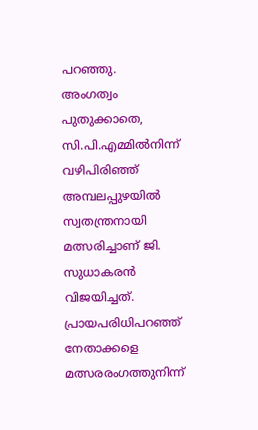പറഞ്ഞു.
അംഗത്വം പുതുക്കാതെ, സി.പി.എമ്മിൽനിന്ന് വഴിപിരിഞ്ഞ് അമ്പലപ്പുഴയിൽ സ്വതന്ത്രനായി മത്സരിച്ചാണ് ജി. സുധാകരൻ വിജയിച്ചത്. പ്രായപരിധിപറഞ്ഞ് നേതാക്കളെ മത്സരരംഗത്തുനിന്ന്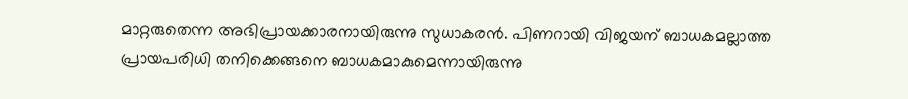മാറ്റരുതെന്ന അഭിപ്രായക്കാരനായിരുന്നു സുധാകരൻ. പിണറായി വിജയന് ബാധകമല്ലാത്ത പ്രായപരിധി തനിക്കെങ്ങനെ ബാധകമാകുമെന്നായിരുന്നു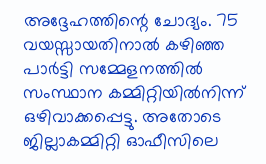അദ്ദേഹത്തിന്റെ ചോദ്യം. 75 വയസ്സായതിനാൽ കഴിഞ്ഞ പാർട്ടി സമ്മേളനത്തിൽ സംസ്ഥാന കമ്മിറ്റിയിൽനിന്ന് ഒഴിവാക്കപ്പെട്ടു. അതോടെ ജില്ലാകമ്മിറ്റി ഓഫീസിലെ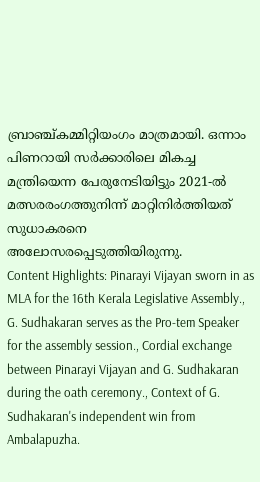ബ്രാഞ്ച്കമ്മിറ്റിയംഗം മാത്രമായി. ഒന്നാം പിണറായി സർക്കാരിലെ മികച്ച മന്ത്രിയെന്ന പേരുനേടിയിട്ടും 2021-ൽ മത്സരരംഗത്തുനിന്ന് മാറ്റിനിർത്തിയത് സുധാകരനെ അലോസരപ്പെടുത്തിയിരുന്നു.
Content Highlights: Pinarayi Vijayan sworn in as MLA for the 16th Kerala Legislative Assembly., G. Sudhakaran serves as the Pro-tem Speaker for the assembly session., Cordial exchange between Pinarayi Vijayan and G. Sudhakaran during the oath ceremony., Context of G. Sudhakaran's independent win from Ambalapuzha.